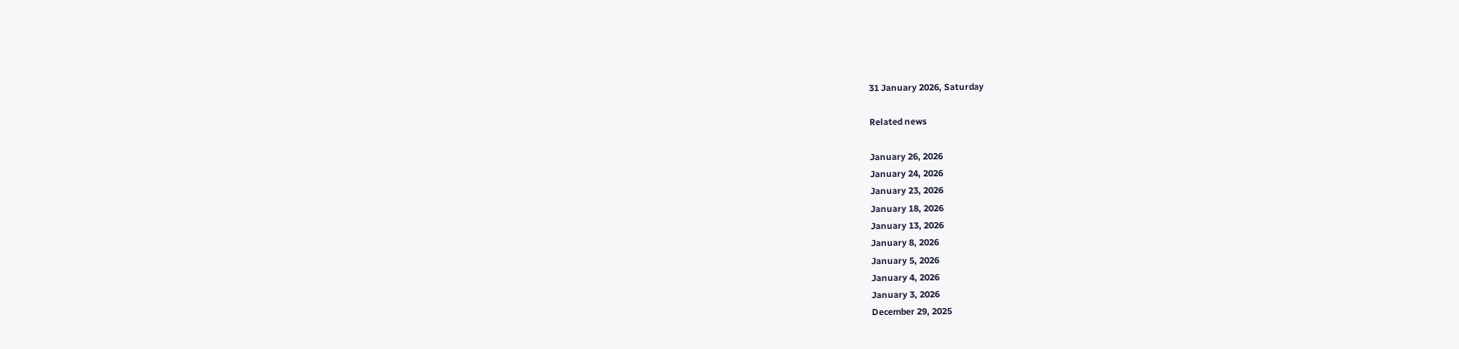31 January 2026, Saturday

Related news

January 26, 2026
January 24, 2026
January 23, 2026
January 18, 2026
January 13, 2026
January 8, 2026
January 5, 2026
January 4, 2026
January 3, 2026
December 29, 2025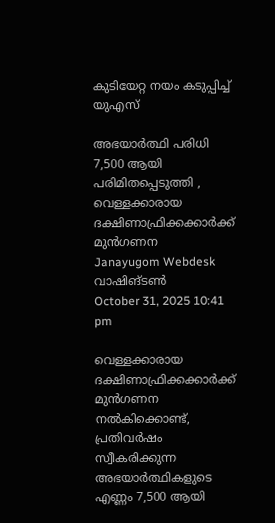കുടിയേറ്റ നയം കടുപ്പിച്ച് യുഎസ്

അഭയാർത്ഥി പരിധി 7,500 ആയി പരിമിതപ്പെടുത്തി , വെള്ളക്കാരായ ദക്ഷിണാഫ്രിക്കക്കാർക്ക് മുൻഗണന
Janayugom Webdesk
വാഷിങ്ടണ്‍
October 31, 2025 10:41 pm

വെള്ളക്കാരായ ദക്ഷിണാഫ്രിക്കക്കാർക്ക് മുൻഗണന നൽകിക്കൊണ്ട്, പ്രതിവർഷം സ്വീകരിക്കുന്ന അഭയാർത്ഥികളുടെ എണ്ണം 7,500 ആയി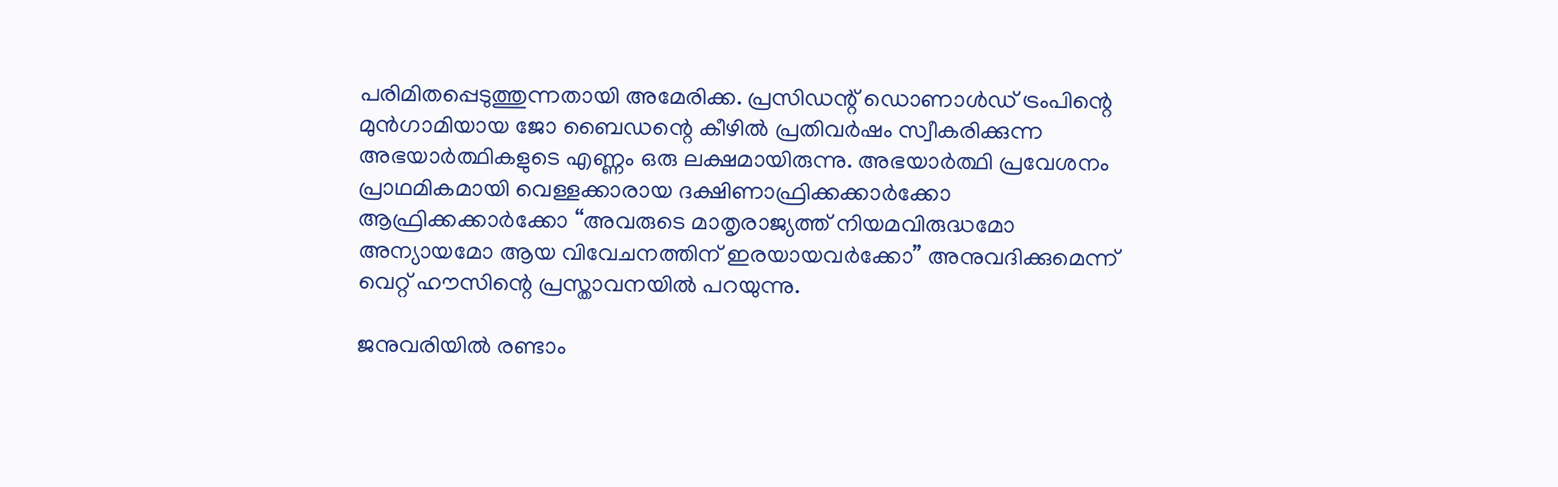പരിമിതപ്പെടുത്തുന്നതായി അമേരിക്ക. പ്രസിഡന്റ് ഡൊണാൾഡ് ട്രംപിന്റെ മുൻഗാമിയായ ജോ ബൈഡന്റെ കീഴിൽ പ്രതിവർഷം സ്വീകരിക്കുന്ന അഭയാര്‍ത്ഥികളുടെ എണ്ണം ഒരു ലക്ഷമായിരുന്നു. അഭയാർത്ഥി പ്രവേശനം പ്രാഥമികമായി വെള്ളക്കാരായ ദക്ഷിണാഫ്രിക്കക്കാർക്കോ ആഫ്രിക്കക്കാർക്കോ “അവരുടെ മാതൃരാജ്യത്ത് നിയമവിരുദ്ധമോ അന്യായമോ ആയ വിവേചനത്തിന് ഇരയായവർക്കോ” അനുവദിക്കുമെന്ന് വെറ്റ് ഹൗസിന്റെ പ്രസ്താവനയില്‍ പറയുന്നു.

ജനുവരിയിൽ രണ്ടാം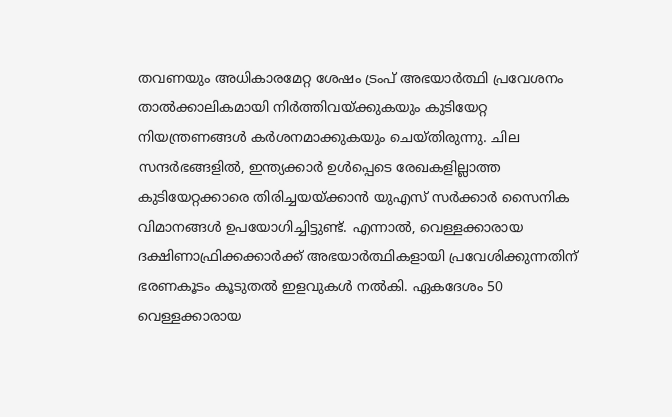തവണയും അധികാരമേറ്റ ശേഷം ട്രംപ് അഭയാർത്ഥി പ്രവേശനം താൽക്കാലികമായി നിർത്തിവയ്ക്കുകയും കുടിയേറ്റ നിയന്ത്രണങ്ങൾ കർശനമാക്കുകയും ചെയ്തിരുന്നു. ചില സന്ദർഭങ്ങളിൽ, ഇന്ത്യക്കാർ ഉൾപ്പെടെ രേഖകളില്ലാത്ത കുടിയേറ്റക്കാരെ തിരിച്ചയയ്ക്കാൻ യുഎസ് സർക്കാർ സൈനിക വിമാനങ്ങൾ ഉപയോഗിച്ചിട്ടുണ്ട്. എന്നാല്‍, വെള്ളക്കാരായ ദക്ഷിണാഫ്രിക്കക്കാർക്ക് അഭയാർത്ഥികളായി പ്രവേശിക്കുന്നതിന് ഭരണകൂടം കൂടുതല്‍ ഇളവുകള്‍ നല്‍കി. ഏകദേശം 50 വെള്ളക്കാരായ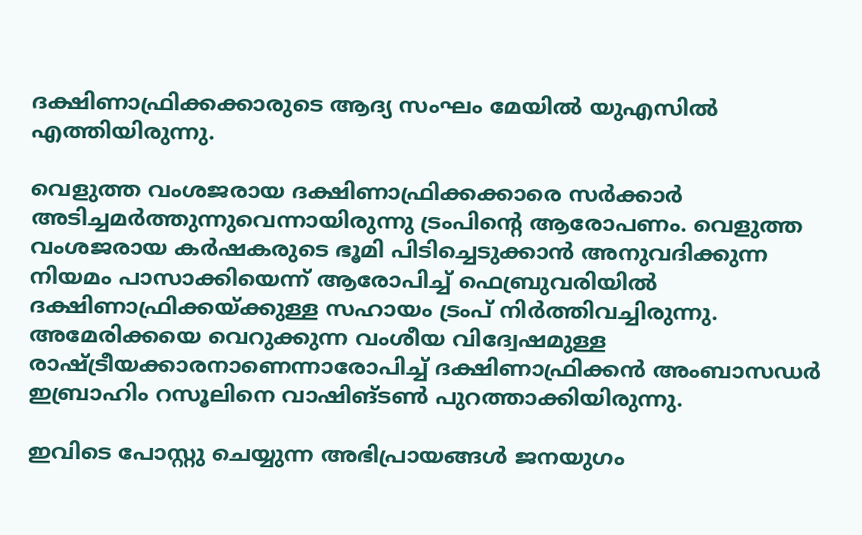ദക്ഷിണാഫ്രിക്കക്കാരുടെ ആദ്യ സംഘം മേയിൽ യുഎസിൽ എത്തിയിരുന്നു.

വെളുത്ത വംശജരായ ദക്ഷിണാഫ്രിക്കക്കാരെ സര്‍ക്കാര്‍ അടിച്ചമര്‍ത്തുന്നുവെന്നായിരുന്നു ട്രംപിന്റെ ആരോപണം. വെളുത്ത വംശജരായ കർഷകരുടെ ഭൂമി പിടിച്ചെടുക്കാൻ അനുവദിക്കുന്ന നിയമം പാസാക്കിയെന്ന് ആരോപിച്ച് ഫെബ്രുവരിയിൽ ദക്ഷിണാഫ്രിക്കയ്ക്കുള്ള സഹായം ട്രംപ് നിര്‍ത്തിവച്ചിരുന്നു. അമേരിക്കയെ വെറുക്കുന്ന വംശീയ വിദ്വേഷമുള്ള രാഷ്ട്രീയക്കാരനാണെന്നാരോപിച്ച് ദക്ഷിണാഫ്രിക്കൻ അംബാസഡർ ഇബ്രാഹിം റസൂലിനെ വാഷിങ്ടൺ പുറത്താക്കിയിരുന്നു.

ഇവിടെ പോസ്റ്റു ചെയ്യുന്ന അഭിപ്രായങ്ങള്‍ ജനയുഗം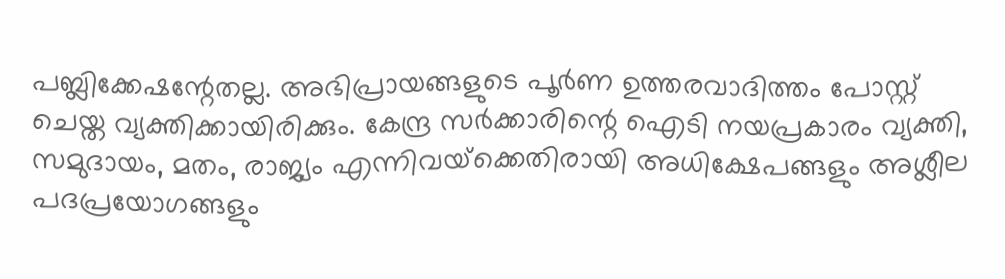പബ്ലിക്കേഷന്റേതല്ല. അഭിപ്രായങ്ങളുടെ പൂര്‍ണ ഉത്തരവാദിത്തം പോസ്റ്റ് ചെയ്ത വ്യക്തിക്കായിരിക്കും. കേന്ദ്ര സര്‍ക്കാരിന്റെ ഐടി നയപ്രകാരം വ്യക്തി, സമുദായം, മതം, രാജ്യം എന്നിവയ്‌ക്കെതിരായി അധിക്ഷേപങ്ങളും അശ്ലീല പദപ്രയോഗങ്ങളും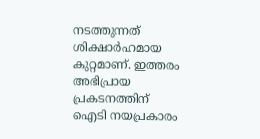നടത്തുന്നത് ശിക്ഷാര്‍ഹമായ കുറ്റമാണ്. ഇത്തരം അഭിപ്രായ പ്രകടനത്തിന് ഐടി നയപ്രകാരം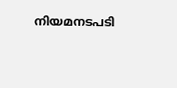നിയമനടപടി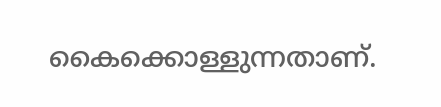കൈക്കൊള്ളുന്നതാണ്.